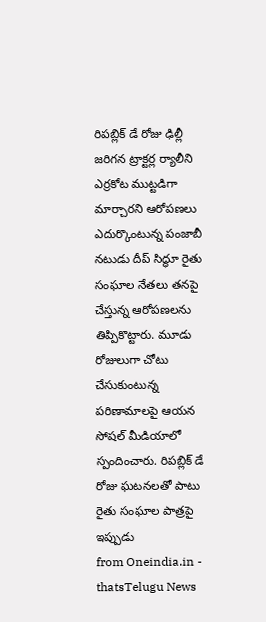రిపబ్లిక్ డే రోజు ఢిల్లీ జరిగన ట్రాక్టర్ల ర్యాలీని ఎర్రకోట ముట్టడిగా మార్చారని ఆరోపణలు ఎదుర్కొంటున్న పంజాబీ నటుడు దీప్ సిద్ధూ రైతు సంఘాల నేతలు తనపై చేస్తున్న ఆరోపణలను తిప్పికొట్టారు. మూడు రోజులుగా చోటు చేసుకుంటున్న పరిణామాలపై ఆయన సోషల్ మీడియాలో స్పందించారు. రిపబ్లిక్ డే రోజు ఘటనలతో పాటు రైతు సంఘాల పాత్రపై ఇప్పుడు
from Oneindia.in - thatsTelugu News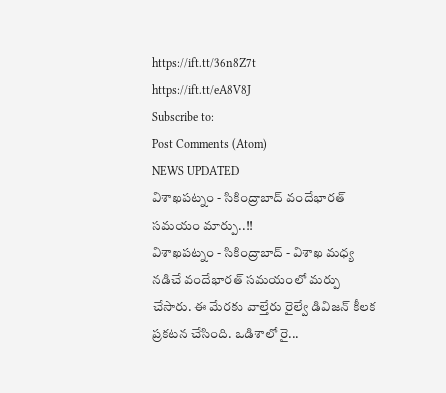https://ift.tt/36n8Z7t
https://ift.tt/eA8V8J
Subscribe to:
Post Comments (Atom)
NEWS UPDATED
విశాఖపట్నం - సికింద్రాబాద్ వందేభారత్ సమయం మార్పు..!!
విశాఖపట్నం - సికింద్రాబాద్ - విశాఖ మధ్య నడిచే వందేభారత్ సమయంలో మర్పు చేసారు. ఈ మేరకు వాల్తేరు రైల్వే డివిజన్ కీలక ప్రకటన చేసింది. ఒడిశాలో రై...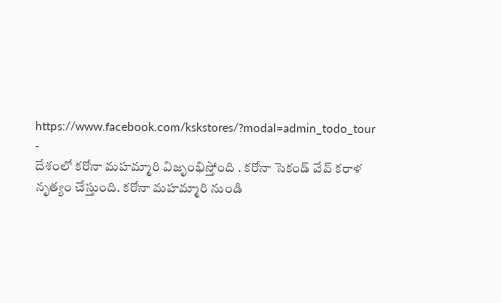https://www.facebook.com/kskstores/?modal=admin_todo_tour
-
దేశంలో కరోనా మహమ్మారి విజృంభిస్తోంది . కరోనా సెకండ్ వేవ్ కరాళ నృత్యం చేస్తుంది. కరోనా మహమ్మారి నుండి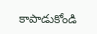కాపాడుకోండి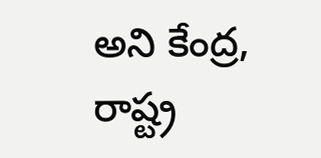అని కేంద్ర, రాష్ట్ర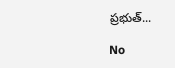ప్రభుత్...

No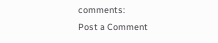comments:
Post a Comment